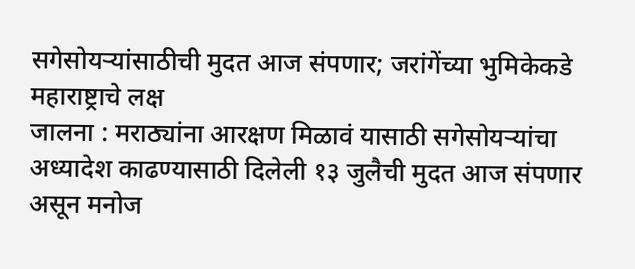सगेसोयऱ्यांसाठीची मुदत आज संपणार; जरांगेंच्या भुमिकेकडे महाराष्ट्राचे लक्ष
जालना : मराठ्यांना आरक्षण मिळावं यासाठी सगेसोयऱ्यांचा अध्यादेश काढण्यासाठी दिलेली १३ जुलैची मुदत आज संपणार असून मनोज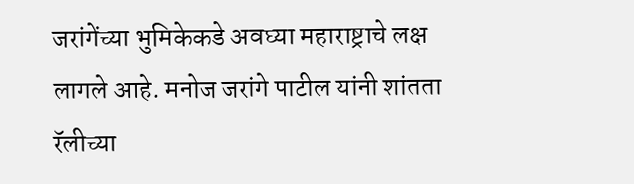जरांगेंच्या भुमिकेकडे अवघ्या महाराष्ट्राचे लक्ष लागले आहे. मनोज जरांगे पाटील यांनी शांतता रॅलीच्या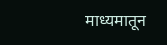माध्यमातून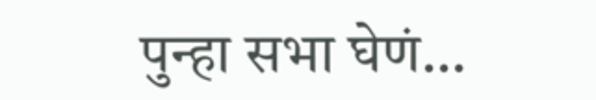पुन्हा सभा घेणं…